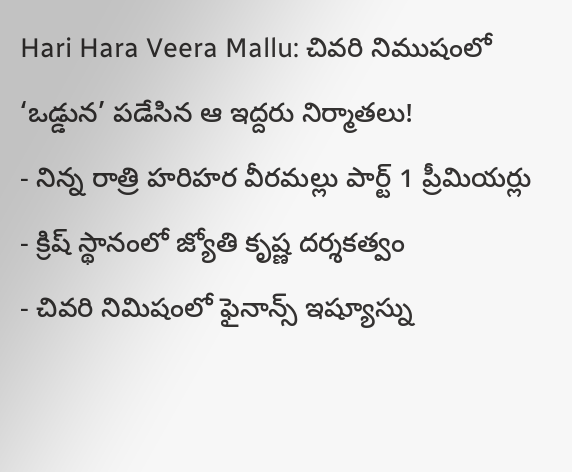Hari Hara Veera Mallu: చివరి నిముషంలో ‘ఒడ్డున’ పడేసిన ఆ ఇద్దరు నిర్మాతలు!
- నిన్న రాత్రి హరిహర వీరమల్లు పార్ట్ 1 ప్రీమియర్లు
- క్రిష్ స్థానంలో జ్యోతి కృష్ణ దర్శకత్వం
- చివరి నిమిషంలో ఫైనాన్స్ ఇష్యూస్ను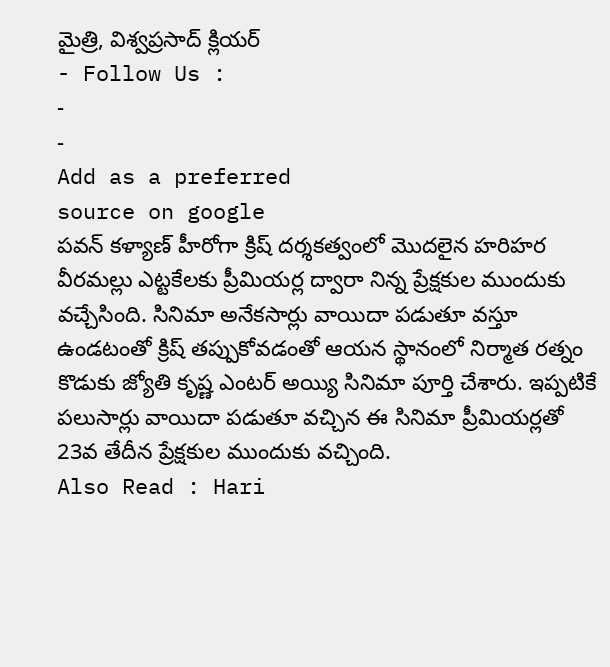మైత్రి, విశ్వప్రసాద్ క్లియర్
- Follow Us :
-
-
Add as a preferred
source on google
పవన్ కళ్యాణ్ హీరోగా క్రిష్ దర్శకత్వంలో మొదలైన హరిహర వీరమల్లు ఎట్టకేలకు ప్రీమియర్ల ద్వారా నిన్న ప్రేక్షకుల ముందుకు వచ్చేసింది. సినిమా అనేకసార్లు వాయిదా పడుతూ వస్తూ ఉండటంతో క్రిష్ తప్పుకోవడంతో ఆయన స్థానంలో నిర్మాత రత్నం కొడుకు జ్యోతి కృష్ణ ఎంటర్ అయ్యి సినిమా పూర్తి చేశారు. ఇప్పటికే పలుసార్లు వాయిదా పడుతూ వచ్చిన ఈ సినిమా ప్రీమియర్లతో 23వ తేదీన ప్రేక్షకుల ముందుకు వచ్చింది.
Also Read : Hari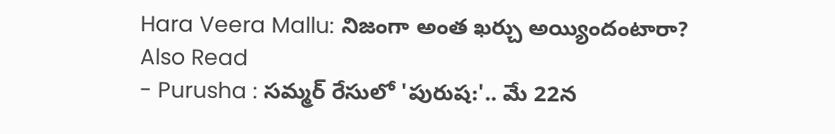Hara Veera Mallu: నిజంగా అంత ఖర్చు అయ్యిందంటారా?
Also Read
- Purusha : సమ్మర్ రేసులో 'పురుష:'.. మే 22న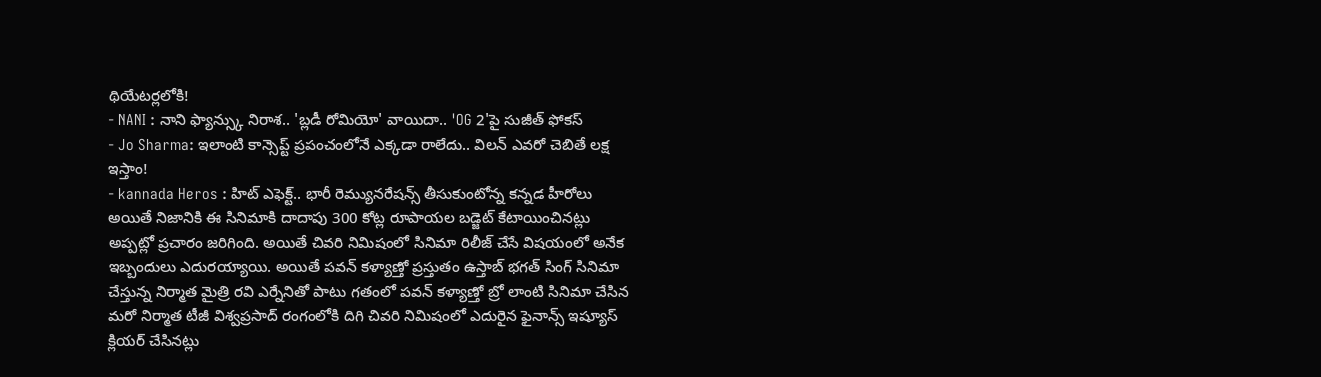థియేటర్లలోకి!
- NANI : నాని ఫ్యాన్స్కు నిరాశ.. 'బ్లడీ రోమియో' వాయిదా.. 'OG 2'పై సుజీత్ ఫోకస్
- Jo Sharma: ఇలాంటి కాన్సెప్ట్ ప్రపంచంలోనే ఎక్కడా రాలేదు.. విలన్ ఎవరో చెబితే లక్ష ఇస్తాం!
- kannada Heros : హిట్ ఎఫెక్ట్.. భారీ రెమ్యునరేషన్స్ తీసుకుంటోన్న కన్నడ హీరోలు
అయితే నిజానికి ఈ సినిమాకి దాదాపు 300 కోట్ల రూపాయల బడ్జెట్ కేటాయించినట్లు అప్పట్లో ప్రచారం జరిగింది. అయితే చివరి నిమిషంలో సినిమా రిలీజ్ చేసే విషయంలో అనేక ఇబ్బందులు ఎదురయ్యాయి. అయితే పవన్ కళ్యాణ్తో ప్రస్తుతం ఉస్తాబ్ భగత్ సింగ్ సినిమా చేస్తున్న నిర్మాత మైత్రి రవి ఎర్నేనితో పాటు గతంలో పవన్ కళ్యాణ్తో బ్రో లాంటి సినిమా చేసిన మరో నిర్మాత టీజీ విశ్వప్రసాద్ రంగంలోకి దిగి చివరి నిమిషంలో ఎదురైన ఫైనాన్స్ ఇష్యూస్ క్లియర్ చేసినట్లు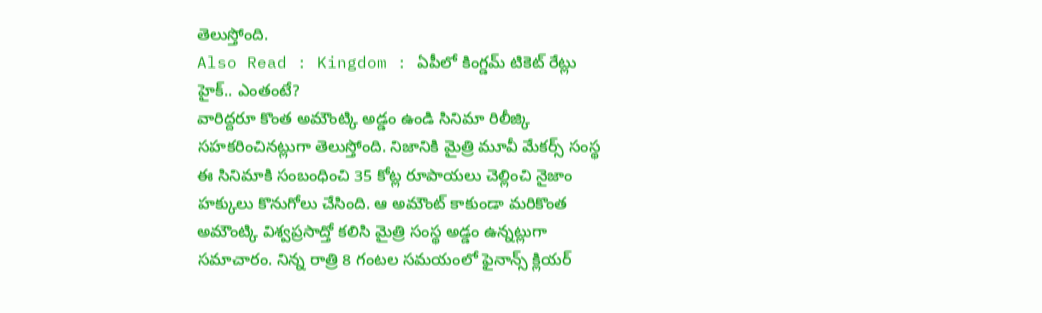తెలుస్తోంది.
Also Read : Kingdom : ఏపీలో కింగ్డమ్ టికెట్ రేట్లు హైక్.. ఎంతంటే?
వారిద్దరూ కొంత అమౌంట్కి అడ్డం ఉండి సినిమా రిలీజ్కి సహకరించినట్లుగా తెలుస్తోంది. నిజానికి మైత్రి మూవీ మేకర్స్ సంస్థ ఈ సినిమాకి సంబంధించి 35 కోట్ల రూపాయలు చెల్లించి నైజాం హక్కులు కొనుగోలు చేసింది. ఆ అమౌంట్ కాకుండా మరికొంత అమౌంట్కి విశ్వప్రసాద్తో కలిసి మైత్రి సంస్థ అడ్డం ఉన్నట్లుగా సమాచారం. నిన్న రాత్రి 8 గంటల సమయంలో ఫైనాన్స్ క్లియర్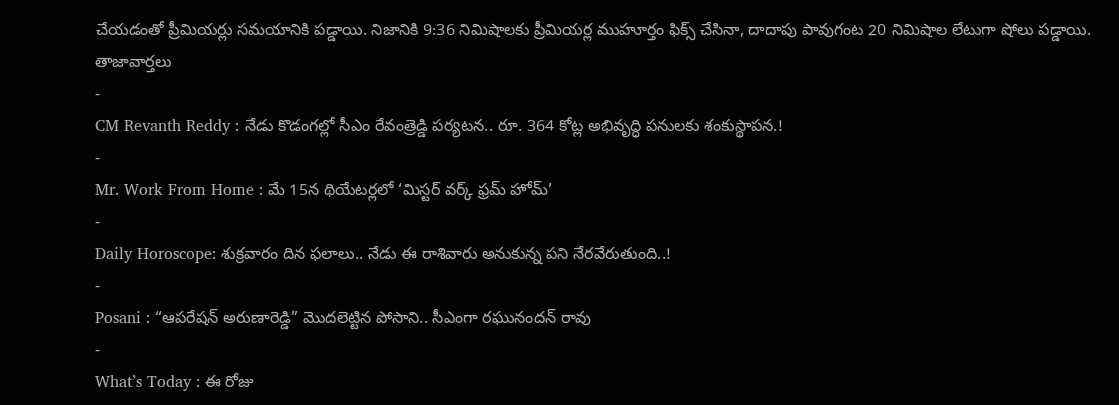చేయడంతో ప్రీమియర్లు సమయానికి పడ్డాయి. నిజానికి 9:36 నిమిషాలకు ప్రీమియర్ల ముహూర్తం ఫిక్స్ చేసినా, దాదాపు పావుగంట 20 నిమిషాల లేటుగా షోలు పడ్డాయి.
తాజావార్తలు
-
CM Revanth Reddy : నేడు కొడంగల్లో సీఎం రేవంత్రెడ్డి పర్యటన.. రూ. 364 కోట్ల అభివృద్ధి పనులకు శంకుస్థాపన.!
-
Mr. Work From Home : మే 15న థియేటర్లలో ‘మిస్టర్ వర్క్ ఫ్రమ్ హోమ్’
-
Daily Horoscope: శుక్రవారం దిన ఫలాలు.. నేడు ఈ రాశివారు అనుకున్న పని నేరవేరుతుంది..!
-
Posani : “ఆపరేషన్ అరుణారెడ్డి” మొదలెట్టిన పోసాని.. సీఎంగా రఘునందన్ రావు
-
What’s Today : ఈ రోజు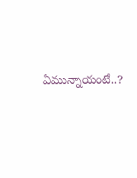ఏమున్నాయంటే..?